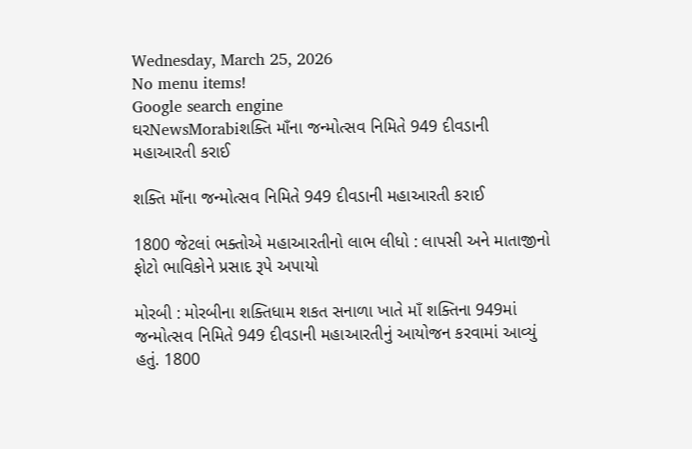Wednesday, March 25, 2026
No menu items!
Google search engine
ઘરNewsMorabiશક્તિ માઁના જન્મોત્સવ નિમિતે 949 દીવડાની મહાઆરતી કરાઈ

શક્તિ માઁના જન્મોત્સવ નિમિતે 949 દીવડાની મહાઆરતી કરાઈ

1800 જેટલાં ભક્તોએ મહાઆરતીનો લાભ લીધો : લાપસી અને માતાજીનો ફોટો ભાવિકોને પ્રસાદ રૂપે અપાયો

મોરબી : મોરબીના શક્તિધામ શકત સનાળા ખાતે માઁ શક્તિના 949માં જન્મોત્સવ નિમિતે 949 દીવડાની મહાઆરતીનું આયોજન કરવામાં આવ્યું હતું. 1800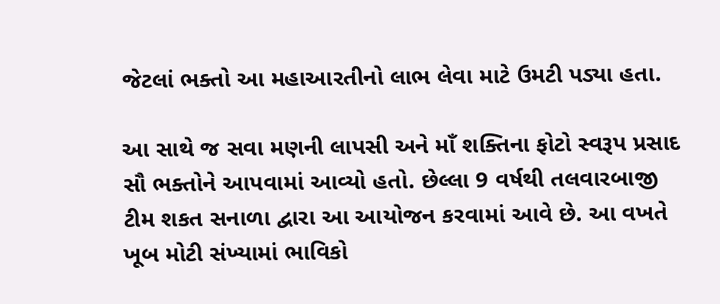જેટલાં ભક્તો આ મહાઆરતીનો લાભ લેવા માટે ઉમટી પડ્યા હતા.

આ સાથે જ સવા મણની લાપસી અને માઁ શક્તિના ફોટો સ્વરૂપ પ્રસાદ સૌ ભક્તોને આપવામાં આવ્યો હતો. છેલ્લા 9 વર્ષથી તલવારબાજી ટીમ શકત સનાળા દ્વારા આ આયોજન કરવામાં આવે છે. આ વખતે ખૂબ મોટી સંખ્યામાં ભાવિકો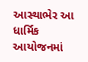આસ્થાભેર આ ધાર્મિક આયોજનમાં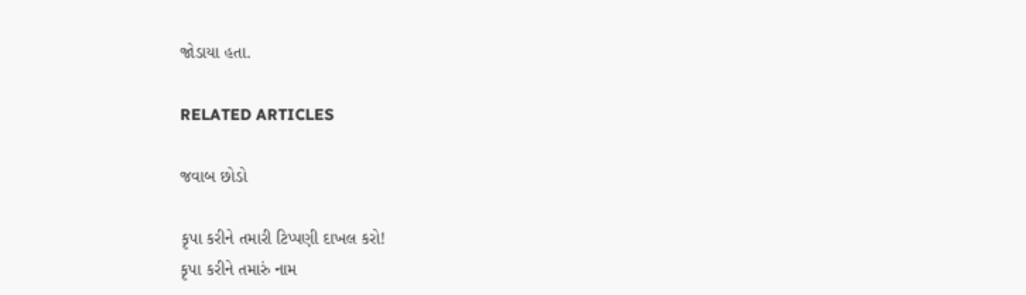જોડાયા હતા.

RELATED ARTICLES

જવાબ છોડો

કૃપા કરીને તમારી ટિપ્પણી દાખલ કરો!
કૃપા કરીને તમારું નામ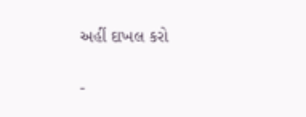અહીં દાખલ કરો

-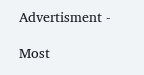Advertisment -

Most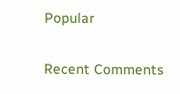Popular

Recent Comments